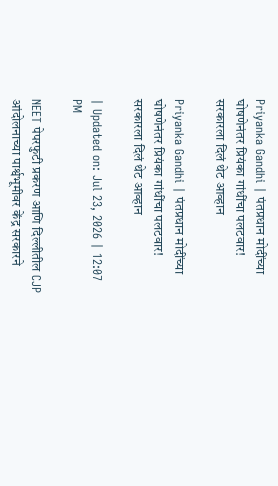Priyanka Gandhi | पंतप्रधान मोदींच्या घोषणेनंतर प्रियंका गांधींचा पलटवार! सरकारला दिलं थेट आव्हान

Priyanka Gandhi | पंतप्रधान मोदींच्या घोषणेनंतर प्रियंका गांधींचा पलटवार! सरकारला दिलं थेट आव्हान

| Updated on: Jul 23, 2026 | 12:07 PM

NEET पेपरफुटी प्रकरण आणि दिल्लीतील CJP आंदोलनाच्या पार्श्वभूमीवर केंद्र सरकारने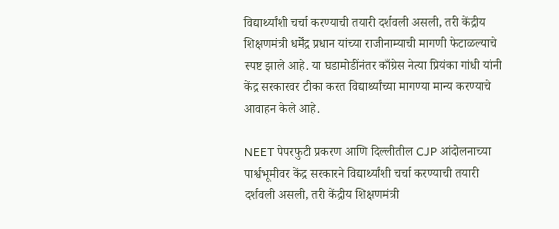विद्यार्थ्यांशी चर्चा करण्याची तयारी दर्शवली असली, तरी केंद्रीय शिक्षणमंत्री धर्मेंद्र प्रधान यांच्या राजीनाम्याची मागणी फेटाळल्याचे स्पष्ट झाले आहे. या घडामोडींनंतर काँग्रेस नेत्या प्रियंका गांधी यांनी केंद्र सरकारवर टीका करत विद्यार्थ्यांच्या मागण्या मान्य करण्याचे आवाहन केले आहे.

NEET पेपरफुटी प्रकरण आणि दिल्लीतील CJP आंदोलनाच्या पार्श्वभूमीवर केंद्र सरकारने विद्यार्थ्यांशी चर्चा करण्याची तयारी दर्शवली असली, तरी केंद्रीय शिक्षणमंत्री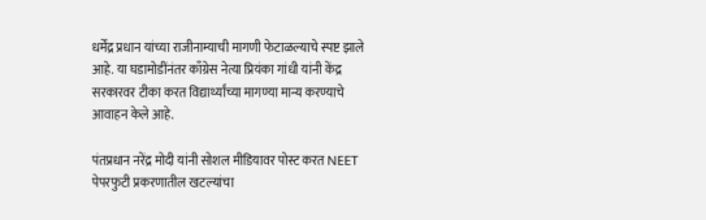धर्मेंद्र प्रधान यांच्या राजीनाम्याची मागणी फेटाळल्याचे स्पष्ट झाले आहे. या घडामोडींनंतर काँग्रेस नेत्या प्रियंका गांधी यांनी केंद्र सरकारवर टीका करत विद्यार्थ्यांच्या मागण्या मान्य करण्याचे आवाहन केले आहे.

पंतप्रधान नरेंद्र मोदी यांनी सोशल मीडियावर पोस्ट करत NEET पेपरफुटी प्रकरणातील खटल्यांचा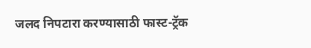जलद निपटारा करण्यासाठी फास्ट-ट्रॅक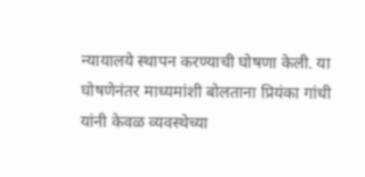न्यायालये स्थापन करण्याची घोषणा केली. या घोषणेनंतर माध्यमांशी बोलताना प्रियंका गांधी यांनी केवळ व्यवस्थेच्या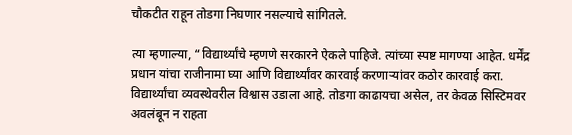चौकटीत राहून तोडगा निघणार नसल्याचे सांगितले.

त्या म्हणाल्या, “विद्यार्थ्यांचे म्हणणे सरकारने ऐकले पाहिजे. त्यांच्या स्पष्ट मागण्या आहेत. धर्मेंद्र प्रधान यांचा राजीनामा घ्या आणि विद्यार्थ्यांवर कारवाई करणाऱ्यांवर कठोर कारवाई करा. विद्यार्थ्यांचा व्यवस्थेवरील विश्वास उडाला आहे. तोडगा काढायचा असेल, तर केवळ सिस्टिमवर अवलंबून न राहता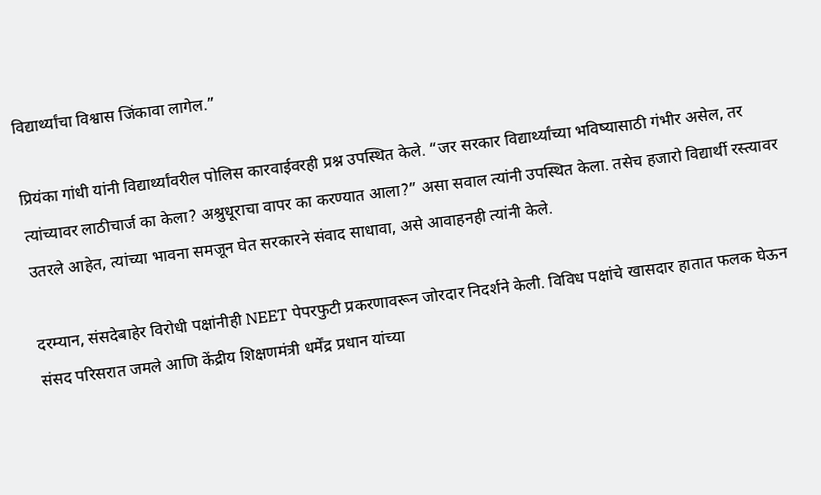विद्यार्थ्यांचा विश्वास जिंकावा लागेल.”

प्रियंका गांधी यांनी विद्यार्थ्यांवरील पोलिस कारवाईवरही प्रश्न उपस्थित केले. “जर सरकार विद्यार्थ्यांच्या भविष्यासाठी गंभीर असेल, तर त्यांच्यावर लाठीचार्ज का केला? अश्रुधूराचा वापर का करण्यात आला?” असा सवाल त्यांनी उपस्थित केला. तसेच हजारो विद्यार्थी रस्त्यावर उतरले आहेत, त्यांच्या भावना समजून घेत सरकारने संवाद साधावा, असे आवाहनही त्यांनी केले.

दरम्यान, संसदेबाहेर विरोधी पक्षांनीही NEET पेपरफुटी प्रकरणावरून जोरदार निदर्शने केली. विविध पक्षांचे खासदार हातात फलक घेऊन संसद परिसरात जमले आणि केंद्रीय शिक्षणमंत्री धर्मेंद्र प्रधान यांच्या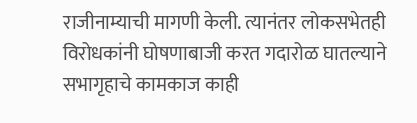राजीनाम्याची मागणी केली. त्यानंतर लोकसभेतही विरोधकांनी घोषणाबाजी करत गदारोळ घातल्याने सभागृहाचे कामकाज काही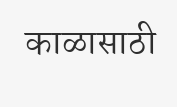काळासाठी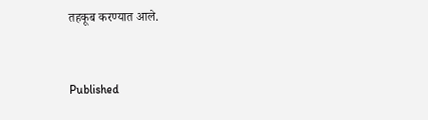तहकूब करण्यात आले.



Published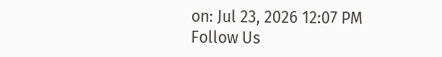on: Jul 23, 2026 12:07 PM
Follow Us